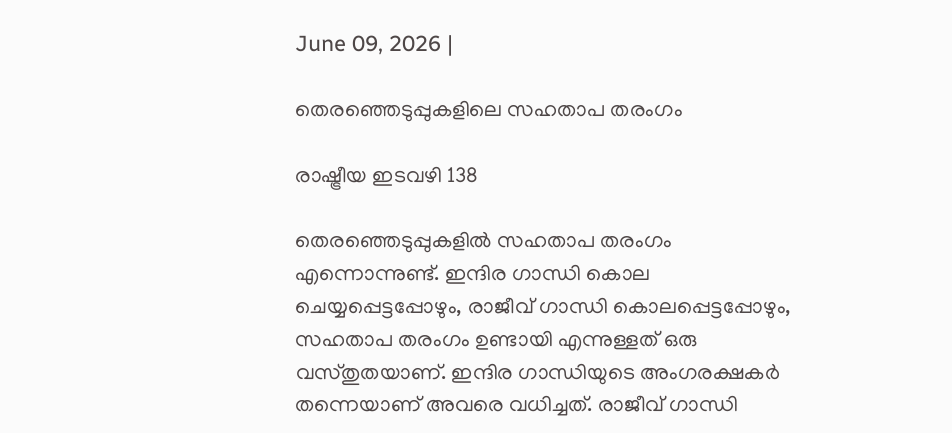June 09, 2026 |

തെരഞ്ഞെടുപ്പുകളിലെ സഹതാപ തരംഗം

രാഷ്ട്രീയ ഇടവഴി 138

തെരഞ്ഞെടുപ്പുകളില്‍ സഹതാപ തരംഗം എന്നൊന്നുണ്ട്. ഇന്ദിര ഗാന്ധി കൊല ചെയ്യപ്പെട്ടപ്പോഴും, രാജീവ് ഗാന്ധി കൊലപ്പെട്ടപ്പോഴും, സഹതാപ തരംഗം ഉണ്ടായി എന്നുള്ളത് ഒരു വസ്തുതയാണ്. ഇന്ദിര ഗാന്ധിയുടെ അംഗരക്ഷകര്‍ തന്നെയാണ് അവരെ വധിച്ചത്. രാജീവ് ഗാന്ധി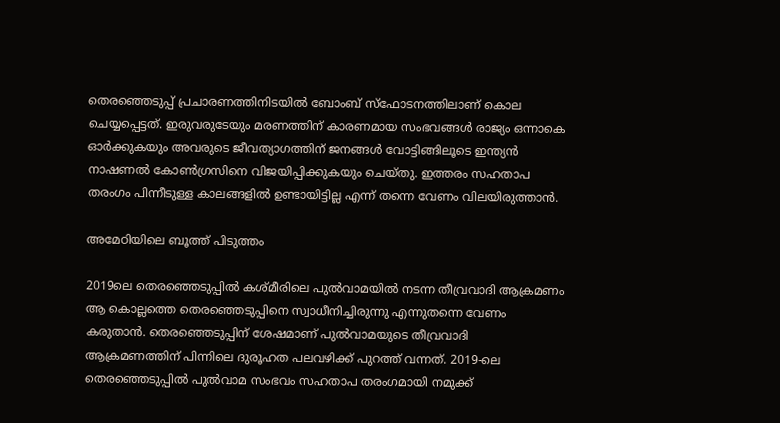തെരഞ്ഞെടുപ്പ് പ്രചാരണത്തിനിടയില്‍ ബോംബ് സ്‌ഫോടനത്തിലാണ് കൊല ചെയ്യപ്പെട്ടത്. ഇരുവരുടേയും മരണത്തിന് കാരണമായ സംഭവങ്ങള്‍ രാജ്യം ഒന്നാകെ ഓര്‍ക്കുകയും അവരുടെ ജീവത്യാഗത്തിന് ജനങ്ങള്‍ വോട്ടിങ്ങിലൂടെ ഇന്ത്യന്‍ നാഷണല്‍ കോണ്‍ഗ്രസിനെ വിജയിപ്പിക്കുകയും ചെയ്തു. ഇത്തരം സഹതാപ തരംഗം പിന്നീടുള്ള കാലങ്ങളില്‍ ഉണ്ടായിട്ടില്ല എന്ന് തന്നെ വേണം വിലയിരുത്താന്‍.

അമേഠിയിലെ ബൂത്ത് പിടുത്തം

2019ലെ തെരഞ്ഞെടുപ്പില്‍ കശ്മീരിലെ പുല്‍വാമയില്‍ നടന്ന തീവ്രവാദി ആക്രമണം ആ കൊല്ലത്തെ തെരഞ്ഞെടുപ്പിനെ സ്വാധീനിച്ചിരുന്നു എന്നുതന്നെ വേണം കരുതാന്‍. തെരഞ്ഞെടുപ്പിന് ശേഷമാണ് പുല്‍വാമയുടെ തീവ്രവാദി ആക്രമണത്തിന് പിന്നിലെ ദുരൂഹത പലവഴിക്ക് പുറത്ത് വന്നത്. 2019-ലെ തെരഞ്ഞെടുപ്പില്‍ പുല്‍വാമ സംഭവം സഹതാപ തരംഗമായി നമുക്ക്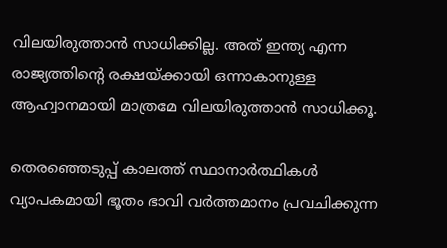വിലയിരുത്താന്‍ സാധിക്കില്ല. അത് ഇന്ത്യ എന്ന രാജ്യത്തിന്റെ രക്ഷയ്ക്കായി ഒന്നാകാനുള്ള ആഹ്വാനമായി മാത്രമേ വിലയിരുത്താന്‍ സാധിക്കൂ.

തെരഞ്ഞെടുപ്പ് കാലത്ത് സ്ഥാനാര്‍ത്ഥികള്‍ വ്യാപകമായി ഭൂതം ഭാവി വര്‍ത്തമാനം പ്രവചിക്കുന്ന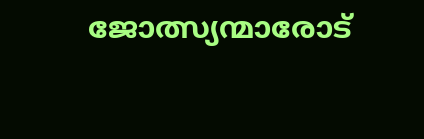ജോത്സ്യന്മാരോട്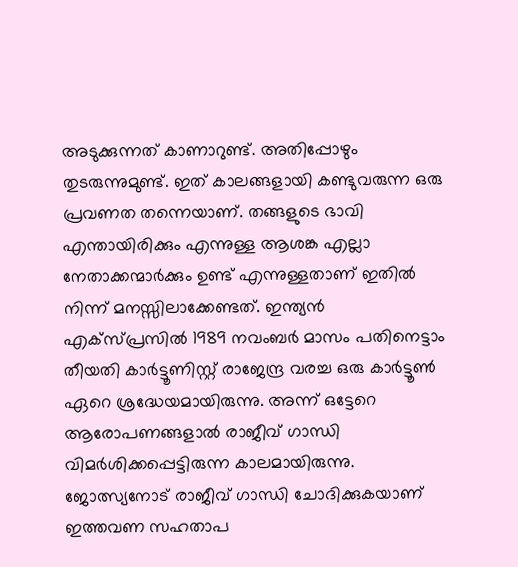അടുക്കുന്നത് കാണാറുണ്ട്. അതിപ്പോഴും തുടരുന്നുമുണ്ട്. ഇത് കാലങ്ങളായി കണ്ടുവരുന്ന ഒരു പ്രവണത തന്നെയാണ്. തങ്ങളുടെ ഭാവി എന്തായിരിക്കും എന്നുള്ള ആശങ്ക എല്ലാ നേതാക്കന്മാര്‍ക്കും ഉണ്ട് എന്നുള്ളതാണ് ഇതില്‍ നിന്ന് മനസ്സിലാക്കേണ്ടത്. ഇന്ത്യന്‍ എക്‌സ്പ്രസില്‍ 1989 നവംബര്‍ മാസം പതിനെട്ടാം തീയതി കാര്‍ട്ടൂണിസ്റ്റ് രാജേന്ദ്ര വരച്ച ഒരു കാര്‍ട്ടൂണ്‍ ഏറെ ശ്രദ്ധേയമായിരുന്നു. അന്ന് ഒട്ടേറെ ആരോപണങ്ങളാല്‍ രാജീവ് ഗാന്ധി വിമര്‍ശിക്കപ്പെട്ടിരുന്ന കാലമായിരുന്നു. ജോത്സ്യനോട് രാജീവ് ഗാന്ധി ചോദിക്കുകയാണ് ഇത്തവണ സഹതാപ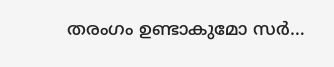തരംഗം ഉണ്ടാകുമോ സര്‍…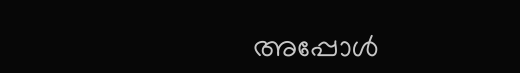അപ്പോള്‍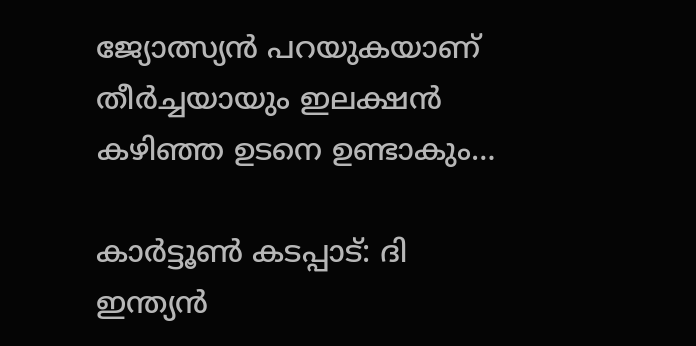ജ്യോത്സ്യന്‍ പറയുകയാണ് തീര്‍ച്ചയായും ഇലക്ഷന്‍ കഴിഞ്ഞ ഉടനെ ഉണ്ടാകും…

കാര്‍ട്ടൂണ്‍ കടപ്പാട്: ദി ഇന്ത്യന്‍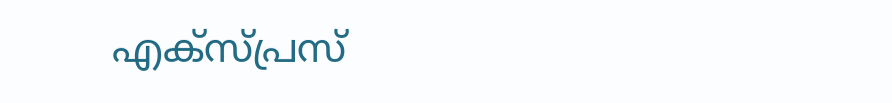എക്‌സ്പ്രസ്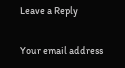Leave a Reply

Your email address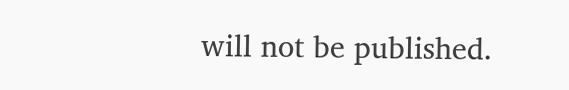will not be published.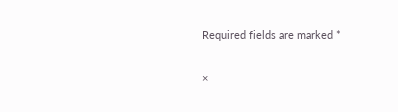Required fields are marked *

×